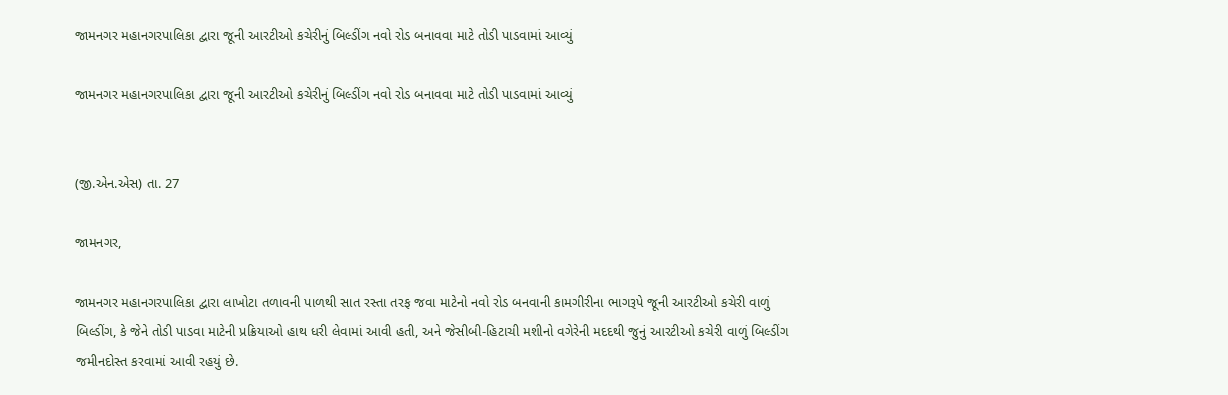જામનગર મહાનગરપાલિકા દ્વારા જૂની આરટીઓ કચેરીનું બિલ્ડીંગ નવો રોડ બનાવવા માટે તોડી પાડવામાં આવ્યું

જામનગર મહાનગરપાલિકા દ્વારા જૂની આરટીઓ કચેરીનું બિલ્ડીંગ નવો રોડ બનાવવા માટે તોડી પાડવામાં આવ્યું


(જી.એન.એસ) તા. 27

જામનગર,

જામનગર મહાનગરપાલિકા દ્વારા લાખોટા તળાવની પાળથી સાત રસ્તા તરફ જવા માટેનો નવો રોડ બનવાની કામગીરીના ભાગરૂપે જૂની આરટીઓ કચેરી વાળું બિલ્ડીંગ, કે જેને તોડી પાડવા માટેની પ્રક્રિયાઓ હાથ ધરી લેવામાં આવી હતી, અને જેસીબી-હિટાચી મશીનો વગેરેની મદદથી જુનું આરટીઓ કચેરી વાળું બિલ્ડીંગ જમીનદોસ્ત કરવામાં આવી રહયું છે.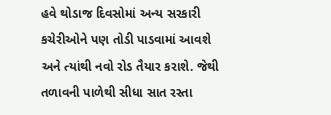હવે થોડાજ દિવસોમાં અન્ય સરકારી કચેરીઓને પણ તોડી પાડવામાં આવશે અને ત્યાંથી નવો રોડ તૈયાર કરાશે. જેથી તળાવની પાળેથી સીધા સાત રસ્તા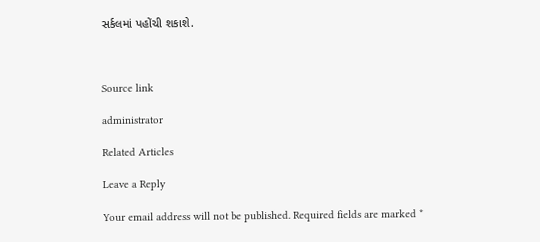સર્કલમાં પહોંચી શકાશે.



Source link

administrator

Related Articles

Leave a Reply

Your email address will not be published. Required fields are marked *